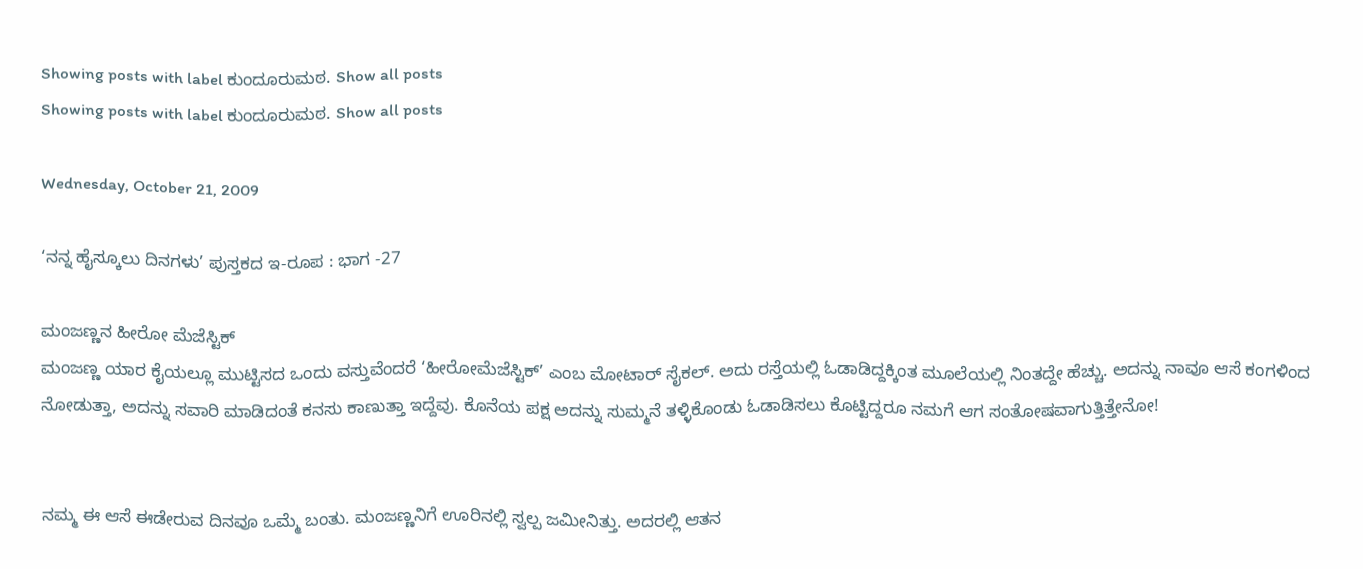Showing posts with label ಕುಂದೂರುಮಠ. Show all posts
Showing posts with label ಕುಂದೂರುಮಠ. Show all posts

Wednesday, October 21, 2009

‘ನನ್ನ ಹೈಸ್ಕೂಲು ದಿನಗಳು’ ಪುಸ್ತಕದ ಇ-ರೂಪ : ಭಾಗ -27

ಮಂಜಣ್ಣನ ಹೀರೋ ಮೆಜೆಸ್ಟಿಕ್
ಮಂಜಣ್ಣ ಯಾರ ಕೈಯಲ್ಲೂ ಮುಟ್ಟಿಸದ ಒಂದು ವಸ್ತುವೆಂದರೆ ‘ಹೀರೋಮೆಜೆಸ್ಟಿಕ್’ ಎಂಬ ಮೋಟಾರ್ ಸೈಕಲ್. ಅದು ರಸ್ತೆಯಲ್ಲಿ ಓಡಾಡಿದ್ದಕ್ಕಿಂತ ಮೂಲೆಯಲ್ಲಿ ನಿಂತದ್ದೇ ಹೆಚ್ಚು. ಅದನ್ನು ನಾವೂ ಆಸೆ ಕಂಗಳಿಂದ ನೋಡುತ್ತಾ, ಅದನ್ನು ಸವಾರಿ ಮಾಡಿದಂತೆ ಕನಸು ಕಾಣುತ್ತಾ ಇದ್ದೆವು. ಕೊನೆಯ ಪಕ್ಷ ಅದನ್ನು ಸುಮ್ಮನೆ ತಳ್ಳಿಕೊಂಡು ಓಡಾಡಿಸಲು ಕೊಟ್ಟಿದ್ದರೂ ನಮಗೆ ಆಗ ಸಂತೋಷವಾಗುತ್ತಿತ್ತೇನೋ!


ನಮ್ಮ ಈ ಆಸೆ ಈಡೇರುವ ದಿನವೂ ಒಮ್ಮೆ ಬಂತು. ಮಂಜಣ್ಣನಿಗೆ ಊರಿನಲ್ಲಿ ಸ್ವಲ್ಪ ಜಮೀನಿತ್ತು. ಅದರಲ್ಲಿ ಆತನ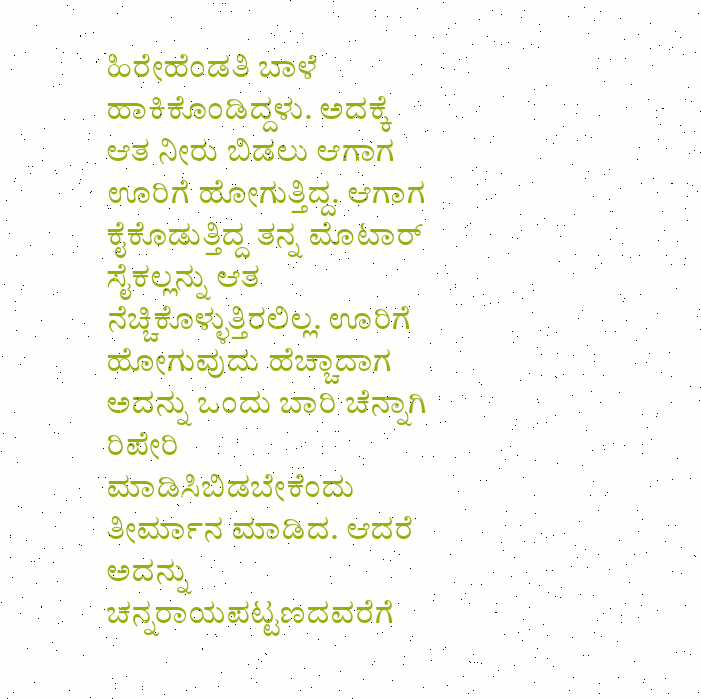ಹಿರೇಹೆಂಡತಿ ಬಾಳೆ ಹಾಕಿಕೊಂಡಿದ್ದಳು. ಅದಕ್ಕೆ ಆತ ನೀರು ಬಿಡಲು ಆಗಾಗ ಊರಿಗೆ ಹೋಗುತ್ತಿದ್ದ. ಆಗಾಗ ಕೈಕೊಡುತ್ತಿದ್ದ ತನ್ನ ಮೊಟಾರ್ ಸೈಕಲ್ಲನ್ನು ಆತ ನೆಚ್ಚಿಕೊಳ್ಳುತ್ತಿರಲಿಲ್ಲ. ಊರಿಗೆ ಹೋಗುವುದು ಹೆಚ್ಚಾದಾಗ ಅದನ್ನು ಒಂದು ಬಾರಿ ಚೆನ್ನಾಗಿ ರಿಪೇರಿ ಮಾಡಿಸಿಬಿಡಬೇಕೆಂದು ತೀರ್ಮಾನ ಮಾಡಿದ. ಆದರೆ ಅದನ್ನು ಚನ್ನರಾಯಪಟ್ಟಣದವರೆಗೆ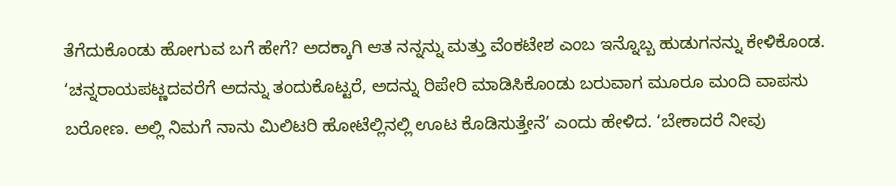ತೆಗೆದುಕೊಂಡು ಹೋಗುವ ಬಗೆ ಹೇಗೆ? ಅದಕ್ಕಾಗಿ ಆತ ನನ್ನನ್ನು ಮತ್ತು ವೆಂಕಟೇಶ ಎಂಬ ಇನ್ನೊಬ್ಬ ಹುಡುಗನನ್ನು ಕೇಳಿಕೊಂಡ. ‘ಚನ್ನರಾಯಪಟ್ಣದವರೆಗೆ ಅದನ್ನು ತಂದುಕೊಟ್ಟರೆ, ಅದನ್ನು ರಿಪೇರಿ ಮಾಡಿಸಿಕೊಂಡು ಬರುವಾಗ ಮೂರೂ ಮಂದಿ ವಾಪಸು ಬರೋಣ. ಅಲ್ಲಿ ನಿಮಗೆ ನಾನು ಮಿಲಿಟರಿ ಹೋಟೆಲ್ಲಿನಲ್ಲಿ ಊಟ ಕೊಡಿಸುತ್ತೇನೆ’ ಎಂದು ಹೇಳಿದ. ‘ಬೇಕಾದರೆ ನೀವು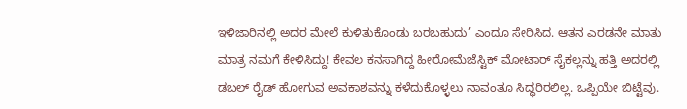ಇಳಿಜಾರಿನಲ್ಲಿ ಅದರ ಮೇಲೆ ಕುಳಿತುಕೊಂಡು ಬರಬಹುದು’ ಎಂದೂ ಸೇರಿಸಿದ. ಆತನ ಎರಡನೇ ಮಾತು ಮಾತ್ರ ನಮಗೆ ಕೇಳಿಸಿದ್ದು! ಕೇವಲ ಕನಸಾಗಿದ್ದ ಹೀರೋಮೆಜೆಸ್ಟಿಕ್ ಮೋಟಾರ್ ಸೈಕಲ್ಲನ್ನು ಹತ್ತಿ ಅದರಲ್ಲಿ ಡಬಲ್ ರೈಡ್ ಹೋಗುವ ಅವಕಾಶವನ್ನು ಕಳೆದುಕೊಳ್ಳಲು ನಾವಂತೂ ಸಿದ್ಧರಿರಲಿಲ್ಲ. ಒಪ್ಪಿಯೇ ಬಿಟ್ಟೆವು.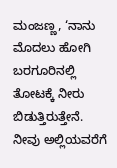ಮಂಜಣ್ಣ, ‘ನಾನು ಮೊದಲು ಹೋಗಿ ಬರಗೂರಿನಲ್ಲಿ ತೋಟಕ್ಕೆ ನೀರು ಬಿಡುತ್ತಿರುತ್ತೇನೆ. ನೀವು ಅಲ್ಲಿಯವರೆಗೆ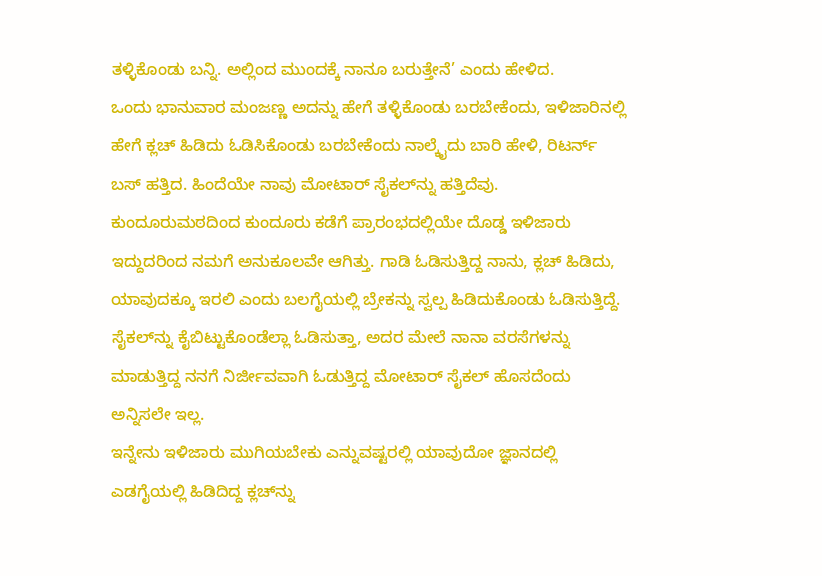ತಳ್ಳಿಕೊಂಡು ಬನ್ನಿ. ಅಲ್ಲಿಂದ ಮುಂದಕ್ಕೆ ನಾನೂ ಬರುತ್ತೇನೆ’ ಎಂದು ಹೇಳಿದ.
ಒಂದು ಭಾನುವಾರ ಮಂಜಣ್ಣ ಅದನ್ನು ಹೇಗೆ ತಳ್ಳಿಕೊಂಡು ಬರಬೇಕೆಂದು, ಇಳಿಜಾರಿನಲ್ಲಿ ಹೇಗೆ ಕ್ಲಚ್ ಹಿಡಿದು ಓಡಿಸಿಕೊಂಡು ಬರಬೇಕೆಂದು ನಾಲ್ಕೈದು ಬಾರಿ ಹೇಳಿ, ರಿಟರ್ನ್ ಬಸ್ ಹತ್ತಿದ. ಹಿಂದೆಯೇ ನಾವು ಮೋಟಾರ್ ಸೈಕಲ್‌ನ್ನು ಹತ್ತಿದೆವು. ಕುಂದೂರುಮಠದಿಂದ ಕುಂದೂರು ಕಡೆಗೆ ಪ್ರಾರಂಭದಲ್ಲಿಯೇ ದೊಡ್ಡ ಇಳಿಜಾರು ಇದ್ದುದರಿಂದ ನಮಗೆ ಅನುಕೂಲವೇ ಆಗಿತ್ತು. ಗಾಡಿ ಓಡಿಸುತ್ತಿದ್ದ ನಾನು, ಕ್ಲಚ್ ಹಿಡಿದು, ಯಾವುದಕ್ಕೂ ಇರಲಿ ಎಂದು ಬಲಗೈಯಲ್ಲಿ ಬ್ರೇಕನ್ನು ಸ್ವಲ್ಪ ಹಿಡಿದುಕೊಂಡು ಓಡಿಸುತ್ತಿದ್ದೆ. ಸೈಕಲ್‌ನ್ನು ಕೈಬಿಟ್ಟುಕೊಂಡೆಲ್ಲಾ ಓಡಿಸುತ್ತಾ, ಅದರ ಮೇಲೆ ನಾನಾ ವರಸೆಗಳನ್ನು ಮಾಡುತ್ತಿದ್ದ ನನಗೆ ನಿರ್ಜೀವವಾಗಿ ಓಡುತ್ತಿದ್ದ ಮೋಟಾರ್ ಸೈಕಲ್ ಹೊಸದೆಂದು ಅನ್ನಿಸಲೇ ಇಲ್ಲ.
ಇನ್ನೇನು ಇಳಿಜಾರು ಮುಗಿಯಬೇಕು ಎನ್ನುವಷ್ಟರಲ್ಲಿ ಯಾವುದೋ ಜ್ಞಾನದಲ್ಲಿ ಎಡಗೈಯಲ್ಲಿ ಹಿಡಿದಿದ್ದ ಕ್ಲಚ್‌ನ್ನು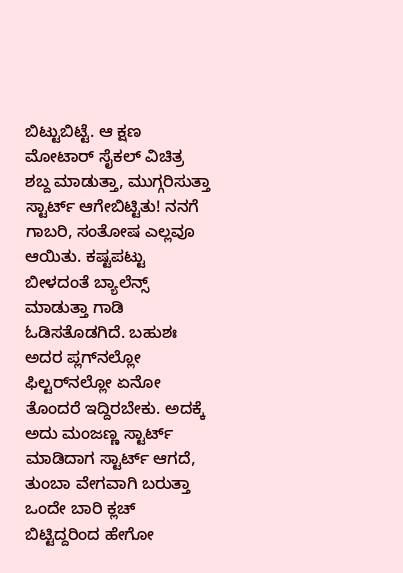ಬಿಟ್ಟುಬಿಟ್ಟೆ. ಆ ಕ್ಷಣ ಮೋಟಾರ್ ಸೈಕಲ್ ವಿಚಿತ್ರ ಶಬ್ದ ಮಾಡುತ್ತಾ, ಮುಗ್ಗರಿಸುತ್ತಾ ಸ್ಟಾರ್ಟ್ ಆಗೇಬಿಟ್ಟಿತು! ನನಗೆ ಗಾಬರಿ, ಸಂತೋಷ ಎಲ್ಲವೂ ಆಯಿತು. ಕಷ್ಟಪಟ್ಟು ಬೀಳದಂತೆ ಬ್ಯಾಲೆನ್ಸ್ ಮಾಡುತ್ತಾ ಗಾಡಿ ಓಡಿಸತೊಡಗಿದೆ. ಬಹುಶಃ ಅದರ ಪ್ಲಗ್‌ನಲ್ಲೋ ಫಿಲ್ಟರ್‌ನಲ್ಲೋ ಏನೋ ತೊಂದರೆ ಇದ್ದಿರಬೇಕು. ಅದಕ್ಕೆ ಅದು ಮಂಜಣ್ಣ ಸ್ಟಾರ್ಟ್ ಮಾಡಿದಾಗ ಸ್ಟಾರ್ಟ್ ಆಗದೆ, ತುಂಬಾ ವೇಗವಾಗಿ ಬರುತ್ತಾ ಒಂದೇ ಬಾರಿ ಕ್ಲಚ್ ಬಿಟ್ಟಿದ್ದರಿಂದ ಹೇಗೋ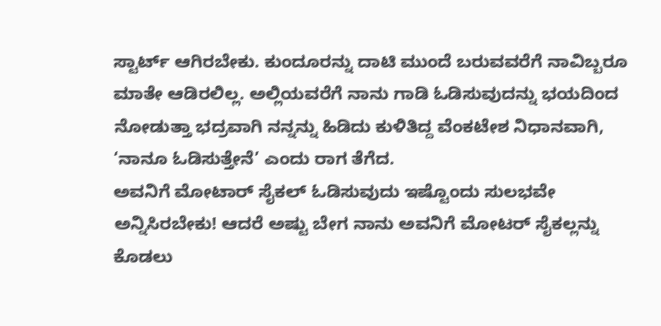ಸ್ಟಾರ್ಟ್ ಆಗಿರಬೇಕು. ಕುಂದೂರನ್ನು ದಾಟಿ ಮುಂದೆ ಬರುವವರೆಗೆ ನಾವಿಬ್ಬರೂ ಮಾತೇ ಆಡಿರಲಿಲ್ಲ. ಅಲ್ಲಿಯವರೆಗೆ ನಾನು ಗಾಡಿ ಓಡಿಸುವುದನ್ನು ಭಯದಿಂದ ನೋಡುತ್ತಾ ಭದ್ರವಾಗಿ ನನ್ನನ್ನು ಹಿಡಿದು ಕುಳಿತಿದ್ದ ವೆಂಕಟೇಶ ನಿಧಾನವಾಗಿ, ‘ನಾನೂ ಓಡಿಸುತ್ತೇನೆ’ ಎಂದು ರಾಗ ತೆಗೆದ.
ಅವನಿಗೆ ಮೋಟಾರ್ ಸೈಕಲ್ ಓಡಿಸುವುದು ಇಷ್ಟೊಂದು ಸುಲಭವೇ ಅನ್ನಿಸಿರಬೇಕು! ಆದರೆ ಅಷ್ಟು ಬೇಗ ನಾನು ಅವನಿಗೆ ಮೋಟರ್ ಸೈಕಲ್ಲನ್ನು ಕೊಡಲು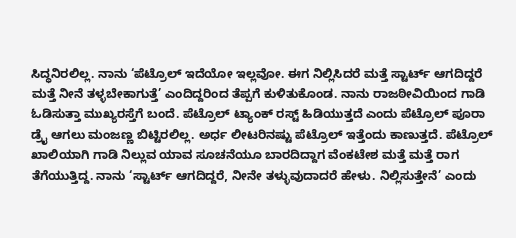ಸಿದ್ಧನಿರಲಿಲ್ಲ. ನಾನು ‘ಪೆಟ್ರೊಲ್ ಇದೆಯೋ ಇಲ್ಲವೋ. ಈಗ ನಿಲ್ಲಿಸಿದರೆ ಮತ್ತೆ ಸ್ಟಾರ್ಟ್ ಆಗದಿದ್ದರೆ ಮತ್ತೆ ನೀನೆ ತಳ್ಳಬೇಕಾಗುತ್ತೆ’ ಎಂದಿದ್ದರಿಂದ ತೆಪ್ಪಗೆ ಕುಳಿತುಕೊಂಡ. ನಾನು ರಾಜಠೀವಿಯಿಂದ ಗಾಡಿ ಓಡಿಸುತ್ತಾ ಮುಖ್ಯರಸ್ತೆಗೆ ಬಂದೆ. ಪೆಟ್ರೊಲ್ ಟ್ಯಾಂಕ್ ರಸ್ಟ್ ಹಿಡಿಯುತ್ತದೆ ಎಂದು ಪೆಟ್ರೊಲ್ ಪೂರಾ ಡ್ರೈ ಆಗಲು ಮಂಜಣ್ಣ ಬಿಟ್ಟಿರಲಿಲ್ಲ. ಅರ್ಧ ಲೀಟರಿನಷ್ಟು ಪೆಟ್ರೊಲ್ ಇತ್ತೆಂದು ಕಾಣುತ್ತದೆ. ಪೆಟ್ರೊಲ್ ಖಾಲಿಯಾಗಿ ಗಾಡಿ ನಿಲ್ಲುವ ಯಾವ ಸೂಚನೆಯೂ ಬಾರದಿದ್ದಾಗ ವೆಂಕಟೇಶ ಮತ್ತೆ ಮತ್ತೆ ರಾಗ ತೆಗೆಯುತ್ತಿದ್ದ. ನಾನು ‘ಸ್ಟಾರ್ಟ್ ಆಗದಿದ್ದರೆ, ನೀನೇ ತಳ್ಳುವುದಾದರೆ ಹೇಳು. ನಿಲ್ಲಿಸುತ್ತೇನೆ’ ಎಂದು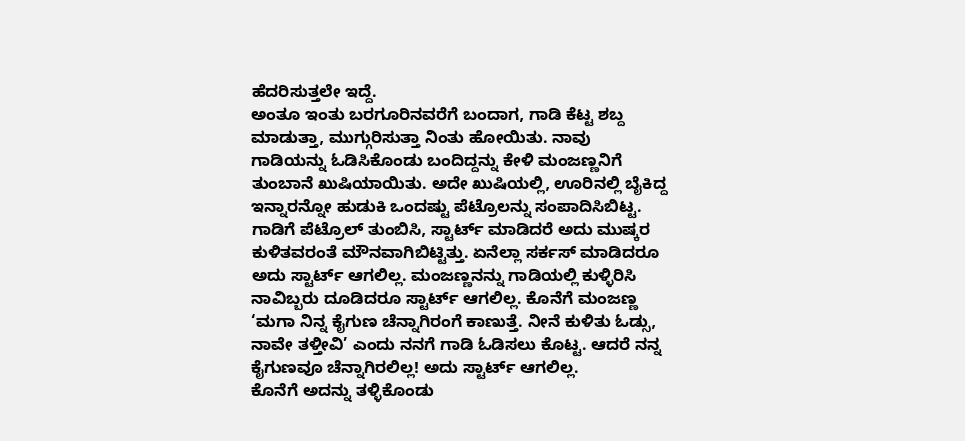ಹೆದರಿಸುತ್ತಲೇ ಇದ್ದೆ.
ಅಂತೂ ಇಂತು ಬರಗೂರಿನವರೆಗೆ ಬಂದಾಗ, ಗಾಡಿ ಕೆಟ್ಟ ಶಬ್ದ ಮಾಡುತ್ತಾ, ಮುಗ್ಗುರಿಸುತ್ತಾ ನಿಂತು ಹೋಯಿತು. ನಾವು ಗಾಡಿಯನ್ನು ಓಡಿಸಿಕೊಂಡು ಬಂದಿದ್ದನ್ನು ಕೇಳಿ ಮಂಜಣ್ಣನಿಗೆ ತುಂಬಾನೆ ಖುಷಿಯಾಯಿತು. ಅದೇ ಖುಷಿಯಲ್ಲಿ, ಊರಿನಲ್ಲಿ ಬೈಕಿದ್ದ ಇನ್ನಾರನ್ನೋ ಹುಡುಕಿ ಒಂದಷ್ಟು ಪೆಟ್ರೊಲನ್ನು ಸಂಪಾದಿಸಿಬಿಟ್ಟ. ಗಾಡಿಗೆ ಪೆಟ್ರೊಲ್ ತುಂಬಿಸಿ, ಸ್ಟಾರ್ಟ್ ಮಾಡಿದರೆ ಅದು ಮುಷ್ಕರ ಕುಳಿತವರಂತೆ ಮೌನವಾಗಿಬಿಟ್ಟಿತ್ತು. ಏನೆಲ್ಲಾ ಸರ್ಕಸ್ ಮಾಡಿದರೂ ಅದು ಸ್ಟಾರ್ಟ್ ಆಗಲಿಲ್ಲ. ಮಂಜಣ್ಣನನ್ನು ಗಾಡಿಯಲ್ಲಿ ಕುಳ್ಳಿರಿಸಿ ನಾವಿಬ್ಬರು ದೂಡಿದರೂ ಸ್ಟಾರ್ಟ್ ಆಗಲಿಲ್ಲ. ಕೊನೆಗೆ ಮಂಜಣ್ಣ ‘ಮಗಾ ನಿನ್ನ ಕೈಗುಣ ಚೆನ್ನಾಗಿರಂಗೆ ಕಾಣುತ್ತೆ. ನೀನೆ ಕುಳಿತು ಓಡ್ಸು, ನಾವೇ ತಳ್ತೀವಿ’ ಎಂದು ನನಗೆ ಗಾಡಿ ಓಡಿಸಲು ಕೊಟ್ಟ. ಆದರೆ ನನ್ನ ಕೈಗುಣವೂ ಚೆನ್ನಾಗಿರಲಿಲ್ಲ! ಅದು ಸ್ಟಾರ್ಟ್ ಆಗಲಿಲ್ಲ.
ಕೊನೆಗೆ ಅದನ್ನು ತಳ್ಳಿಕೊಂಡು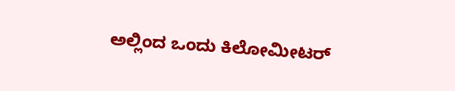ಅಲ್ಲಿಂದ ಒಂದು ಕಿಲೋಮೀಟರ್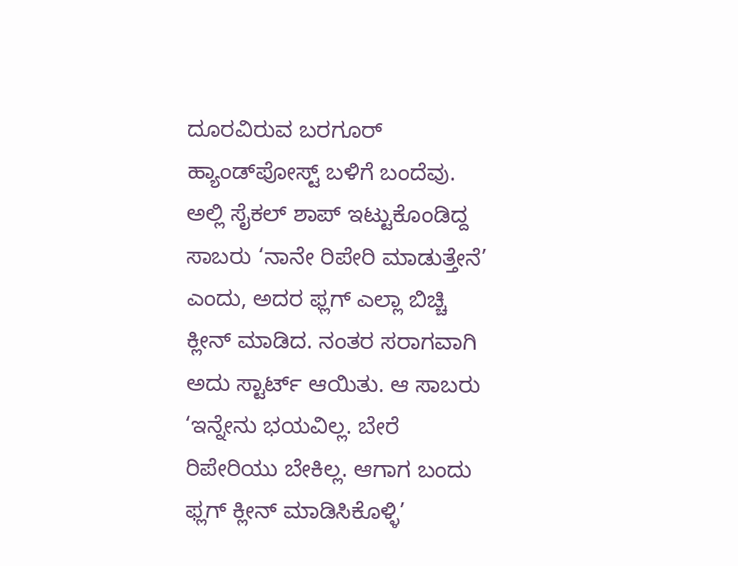ದೂರವಿರುವ ಬರಗೂರ್ ಹ್ಯಾಂಡ್‌ಪೋಸ್ಟ್ ಬಳಿಗೆ ಬಂದೆವು. ಅಲ್ಲಿ ಸೈಕಲ್ ಶಾಪ್ ಇಟ್ಟುಕೊಂಡಿದ್ದ ಸಾಬರು ‘ನಾನೇ ರಿಪೇರಿ ಮಾಡುತ್ತೇನೆ’ ಎಂದು, ಅದರ ಫ್ಲಗ್ ಎಲ್ಲಾ ಬಿಚ್ಚಿ ಕ್ಲೀನ್ ಮಾಡಿದ. ನಂತರ ಸರಾಗವಾಗಿ ಅದು ಸ್ಟಾರ್ಟ್ ಆಯಿತು. ಆ ಸಾಬರು ‘ಇನ್ನೇನು ಭಯವಿಲ್ಲ. ಬೇರೆ ರಿಪೇರಿಯು ಬೇಕಿಲ್ಲ. ಆಗಾಗ ಬಂದು ಫ್ಲಗ್ ಕ್ಲೀನ್ ಮಾಡಿಸಿಕೊಳ್ಳಿ’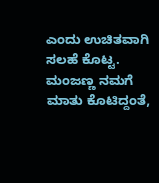ಎಂದು ಉಚಿತವಾಗಿ ಸಲಹೆ ಕೊಟ್ಟ. ಮಂಜಣ್ಣ ನಮಗೆ ಮಾತು ಕೊಟಿದ್ದಂತೆ,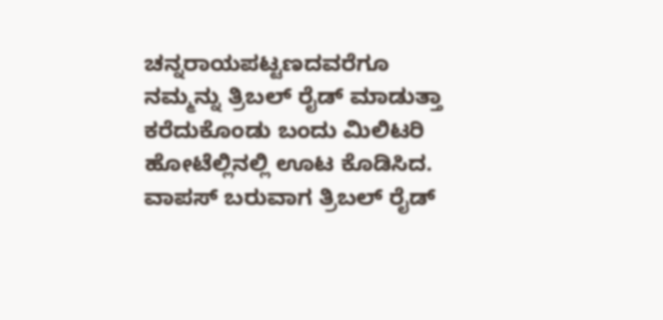ಚನ್ನರಾಯಪಟ್ಟಣದವರೆಗೂ ನಮ್ಮನ್ನು ತ್ರಿಬಲ್ ರೈಡ್ ಮಾಡುತ್ತಾ ಕರೆದುಕೊಂಡು ಬಂದು ಮಿಲಿಟರಿ ಹೋಟೆಲ್ಲಿನಲ್ಲಿ ಊಟ ಕೊಡಿಸಿದ. ವಾಪಸ್ ಬರುವಾಗ ತ್ರಿಬಲ್ ರೈಡ್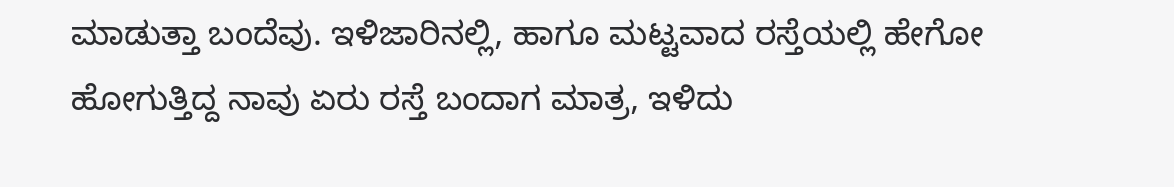ಮಾಡುತ್ತಾ ಬಂದೆವು. ಇಳಿಜಾರಿನಲ್ಲಿ, ಹಾಗೂ ಮಟ್ಟವಾದ ರಸ್ತೆಯಲ್ಲಿ ಹೇಗೋ ಹೋಗುತ್ತಿದ್ದ ನಾವು ಏರು ರಸ್ತೆ ಬಂದಾಗ ಮಾತ್ರ, ಇಳಿದು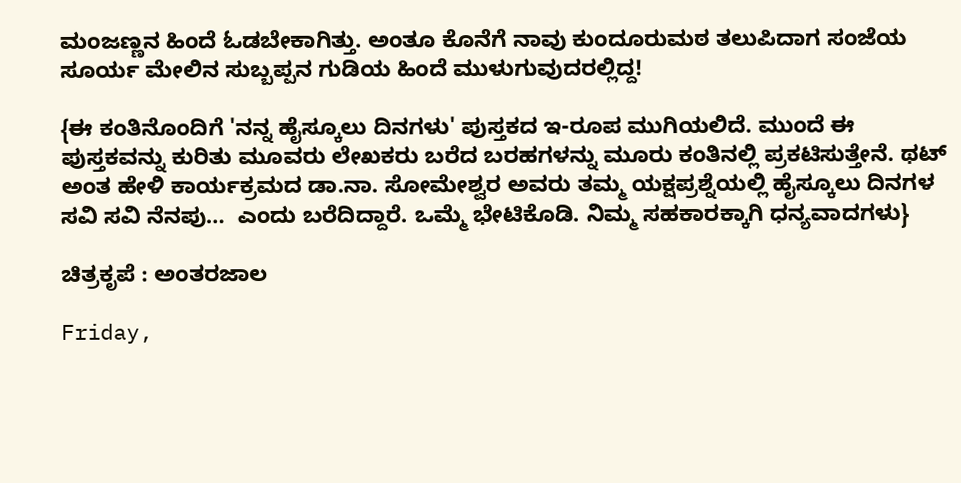ಮಂಜಣ್ಣನ ಹಿಂದೆ ಓಡಬೇಕಾಗಿತ್ತು. ಅಂತೂ ಕೊನೆಗೆ ನಾವು ಕುಂದೂರುಮಠ ತಲುಪಿದಾಗ ಸಂಜೆಯ ಸೂರ್ಯ ಮೇಲಿನ ಸುಬ್ಬಪ್ಪನ ಗುಡಿಯ ಹಿಂದೆ ಮುಳುಗುವುದರಲ್ಲಿದ್ದ!

{ಈ ಕಂತಿನೊಂದಿಗೆ 'ನನ್ನ ಹೈಸ್ಕೂಲು ದಿನಗಳು' ಪುಸ್ತಕದ ಇ-ರೂಪ ಮುಗಿಯಲಿದೆ. ಮುಂದೆ ಈ ಪುಸ್ತಕವನ್ನು ಕುರಿತು ಮೂವರು ಲೇಖಕರು ಬರೆದ ಬರಹಗಳನ್ನು ಮೂರು ಕಂತಿನಲ್ಲಿ ಪ್ರಕಟಿಸುತ್ತೇನೆ. ಥಟ್ ಅಂತ ಹೇಳಿ ಕಾರ್ಯಕ್ರಮದ ಡಾ.ನಾ. ಸೋಮೇಶ್ವರ ಅವರು ತಮ್ಮ ಯಕ್ಷಪ್ರಶ್ನೆಯಲ್ಲಿ ಹೈಸ್ಕೂಲು ದಿನಗಳ ಸವಿ ಸವಿ ನೆನಪು…  ಎಂದು ಬರೆದಿದ್ದಾರೆ. ಒಮ್ಮೆ ಭೇಟಿಕೊಡಿ. ನಿಮ್ಮ ಸಹಕಾರಕ್ಕಾಗಿ ಧನ್ಯವಾದಗಳು}

ಚಿತ್ರಕೃಪೆ : ಅಂತರಜಾಲ

Friday,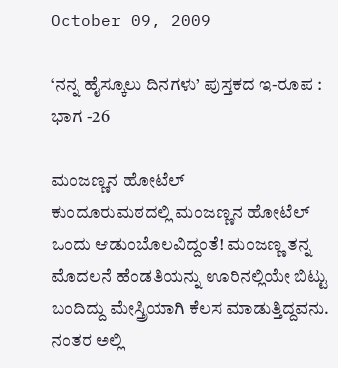October 09, 2009

‘ನನ್ನ ಹೈಸ್ಕೂಲು ದಿನಗಳು’ ಪುಸ್ತಕದ ಇ-ರೂಪ : ಭಾಗ -26

ಮಂಜಣ್ಣನ ಹೋಟೆಲ್
ಕುಂದೂರುಮಠದಲ್ಲಿ ಮಂಜಣ್ಣನ ಹೋಟೆಲ್ ಒಂದು ಆಡುಂಬೊಲವಿದ್ದಂತೆ! ಮಂಜಣ್ಣ ತನ್ನ ಮೊದಲನೆ ಹೆಂಡತಿಯನ್ನು ಊರಿನಲ್ಲಿಯೇ ಬಿಟ್ಟು ಬಂದಿದ್ದು ಮೇಸ್ತ್ರಿಯಾಗಿ ಕೆಲಸ ಮಾಡುತ್ತಿದ್ದವನು. ನಂತರ ಅಲ್ಲಿ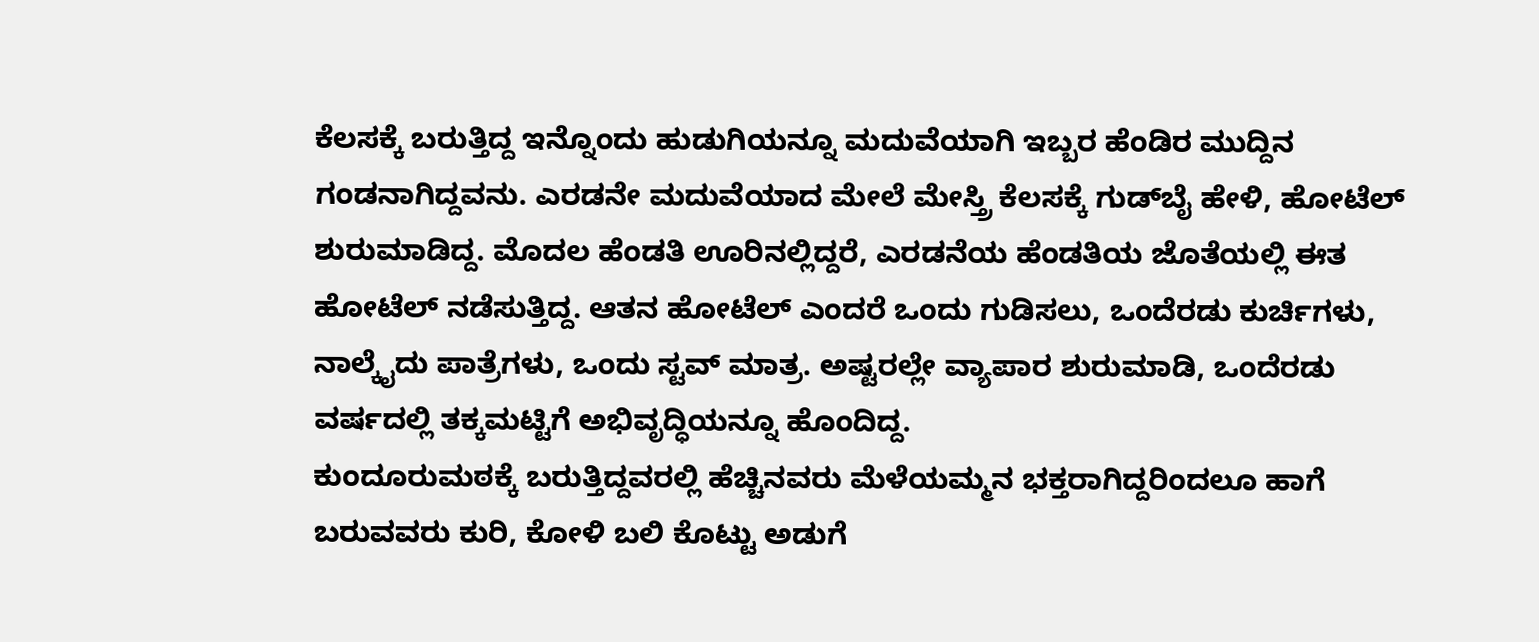ಕೆಲಸಕ್ಕೆ ಬರುತ್ತಿದ್ದ ಇನ್ನೊಂದು ಹುಡುಗಿಯನ್ನೂ ಮದುವೆಯಾಗಿ ಇಬ್ಬರ ಹೆಂಡಿರ ಮುದ್ದಿನ ಗಂಡನಾಗಿದ್ದವನು. ಎರಡನೇ ಮದುವೆಯಾದ ಮೇಲೆ ಮೇಸ್ತ್ರಿ ಕೆಲಸಕ್ಕೆ ಗುಡ್‌ಬೈ ಹೇಳಿ, ಹೋಟೆಲ್ ಶುರುಮಾಡಿದ್ದ. ಮೊದಲ ಹೆಂಡತಿ ಊರಿನಲ್ಲಿದ್ದರೆ, ಎರಡನೆಯ ಹೆಂಡತಿಯ ಜೊತೆಯಲ್ಲಿ ಈತ ಹೋಟೆಲ್ ನಡೆಸುತ್ತಿದ್ದ. ಆತನ ಹೋಟೆಲ್ ಎಂದರೆ ಒಂದು ಗುಡಿಸಲು, ಒಂದೆರಡು ಕುರ್ಚಿಗಳು, ನಾಲ್ಕೈದು ಪಾತ್ರೆಗಳು, ಒಂದು ಸ್ಟವ್ ಮಾತ್ರ. ಅಷ್ಟರಲ್ಲೇ ವ್ಯಾಪಾರ ಶುರುಮಾಡಿ, ಒಂದೆರಡು ವರ್ಷದಲ್ಲಿ ತಕ್ಕಮಟ್ಟಿಗೆ ಅಭಿವೃದ್ಧಿಯನ್ನೂ ಹೊಂದಿದ್ದ.
ಕುಂದೂರುಮಠಕ್ಕೆ ಬರುತ್ತಿದ್ದವರಲ್ಲಿ ಹೆಚ್ಚಿನವರು ಮೆಳೆಯಮ್ಮನ ಭಕ್ತರಾಗಿದ್ದರಿಂದಲೂ ಹಾಗೆ ಬರುವವರು ಕುರಿ, ಕೋಳಿ ಬಲಿ ಕೊಟ್ಟು ಅಡುಗೆ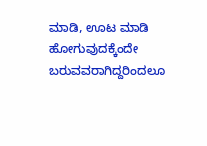ಮಾಡಿ, ಊಟ ಮಾಡಿ ಹೋಗುವುದಕ್ಕೆಂದೇ ಬರುವವರಾಗಿದ್ದರಿಂದಲೂ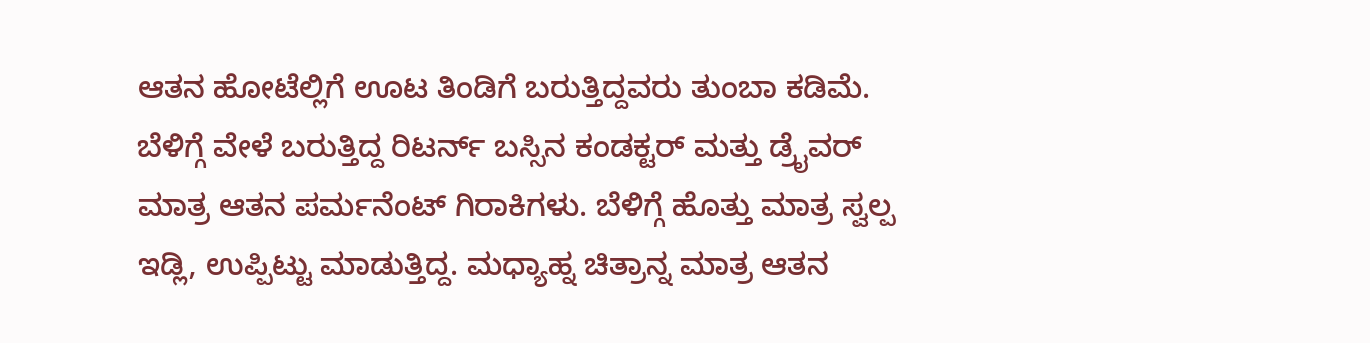ಆತನ ಹೋಟೆಲ್ಲಿಗೆ ಊಟ ತಿಂಡಿಗೆ ಬರುತ್ತಿದ್ದವರು ತುಂಬಾ ಕಡಿಮೆ. ಬೆಳಿಗ್ಗೆ ವೇಳೆ ಬರುತ್ತಿದ್ದ ರಿಟರ್ನ್ ಬಸ್ಸಿನ ಕಂಡಕ್ಟರ್ ಮತ್ತು ಡ್ರೈವರ್ ಮಾತ್ರ ಆತನ ಪರ್ಮನೆಂಟ್ ಗಿರಾಕಿಗಳು. ಬೆಳಿಗ್ಗೆ ಹೊತ್ತು ಮಾತ್ರ ಸ್ವಲ್ಪ ಇಡ್ಲಿ, ಉಪ್ಪಿಟ್ಟು ಮಾಡುತ್ತಿದ್ದ. ಮಧ್ಯಾಹ್ನ ಚಿತ್ರಾನ್ನ ಮಾತ್ರ ಆತನ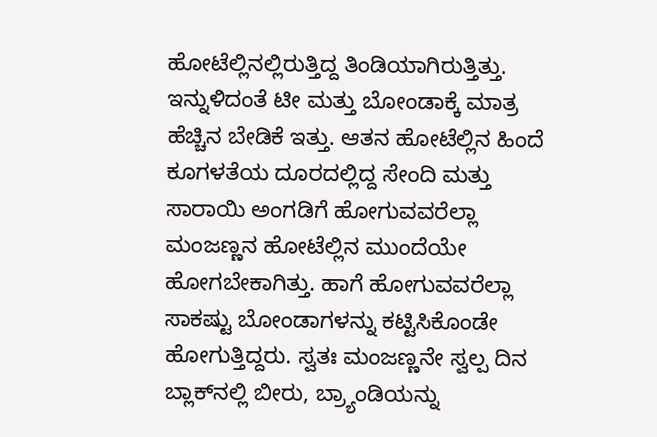ಹೋಟೆಲ್ಲಿನಲ್ಲಿರುತ್ತಿದ್ದ ತಿಂಡಿಯಾಗಿರುತ್ತಿತ್ತು. ಇನ್ನುಳಿದಂತೆ ಟೀ ಮತ್ತು ಬೋಂಡಾಕ್ಕೆ ಮಾತ್ರ ಹೆಚ್ಚಿನ ಬೇಡಿಕೆ ಇತ್ತು. ಆತನ ಹೋಟೆಲ್ಲಿನ ಹಿಂದೆ ಕೂಗಳತೆಯ ದೂರದಲ್ಲಿದ್ದ ಸೇಂದಿ ಮತ್ತು ಸಾರಾಯಿ ಅಂಗಡಿಗೆ ಹೋಗುವವರೆಲ್ಲಾ ಮಂಜಣ್ಣನ ಹೋಟೆಲ್ಲಿನ ಮುಂದೆಯೇ ಹೋಗಬೇಕಾಗಿತ್ತು. ಹಾಗೆ ಹೋಗುವವರೆಲ್ಲಾ ಸಾಕಷ್ಟು ಬೋಂಡಾಗಳನ್ನು ಕಟ್ಟಿಸಿಕೊಂಡೇ ಹೋಗುತ್ತಿದ್ದರು. ಸ್ವತಃ ಮಂಜಣ್ಣನೇ ಸ್ವಲ್ಪ ದಿನ ಬ್ಲಾಕ್‌ನಲ್ಲಿ ಬೀರು, ಬ್ರ್ಯಾಂಡಿಯನ್ನು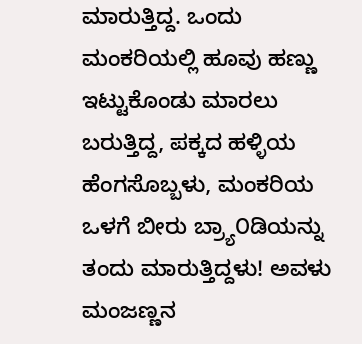ಮಾರುತ್ತಿದ್ದ. ಒಂದು ಮಂಕರಿಯಲ್ಲಿ ಹೂವು ಹಣ್ಣು ಇಟ್ಟುಕೊಂಡು ಮಾರಲು ಬರುತ್ತಿದ್ದ, ಪಕ್ಕದ ಹಳ್ಳಿಯ ಹೆಂಗಸೊಬ್ಬಳು, ಮಂಕರಿಯ ಒಳಗೆ ಬೀರು ಬ್ರ್ಯಾ೦ಡಿಯನ್ನು ತಂದು ಮಾರುತ್ತಿದ್ದಳು! ಅವಳು ಮಂಜಣ್ಣನ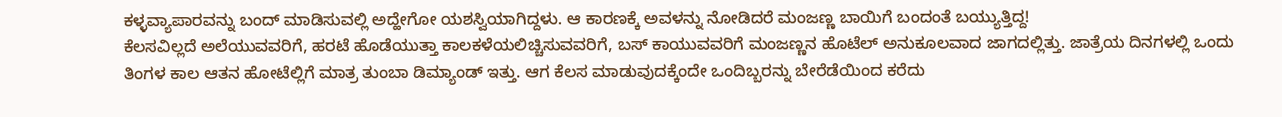ಕಳ್ಳವ್ಯಾಪಾರವನ್ನು ಬಂದ್ ಮಾಡಿಸುವಲ್ಲಿ ಅದ್ಹೇಗೋ ಯಶಸ್ವಿಯಾಗಿದ್ದಳು. ಆ ಕಾರಣಕ್ಕೆ ಅವಳನ್ನು ನೋಡಿದರೆ ಮಂಜಣ್ಣ ಬಾಯಿಗೆ ಬಂದಂತೆ ಬಯ್ಯುತ್ತಿದ್ದ!
ಕೆಲಸವಿಲ್ಲದೆ ಅಲೆಯುವವರಿಗೆ, ಹರಟೆ ಹೊಡೆಯುತ್ತಾ ಕಾಲಕಳೆಯಲಿಚ್ಚಿಸುವವರಿಗೆ, ಬಸ್ ಕಾಯುವವರಿಗೆ ಮಂಜಣ್ಣನ ಹೊಟೆಲ್ ಅನುಕೂಲವಾದ ಜಾಗದಲ್ಲಿತ್ತು. ಜಾತ್ರೆಯ ದಿನಗಳಲ್ಲಿ ಒಂದು ತಿಂಗಳ ಕಾಲ ಆತನ ಹೋಟೆಲ್ಲಿಗೆ ಮಾತ್ರ ತುಂಬಾ ಡಿಮ್ಯಾಂಡ್ ಇತ್ತು. ಆಗ ಕೆಲಸ ಮಾಡುವುದಕ್ಕೆಂದೇ ಒಂದಿಬ್ಬರನ್ನು ಬೇರೆಡೆಯಿಂದ ಕರೆದು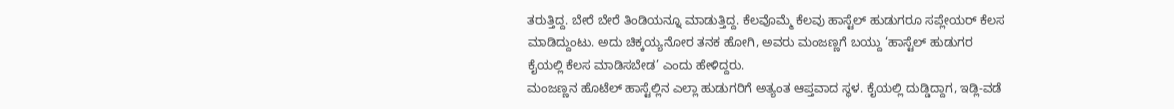ತರುತ್ತಿದ್ದ. ಬೇರೆ ಬೇರೆ ತಿಂಡಿಯನ್ನೂ ಮಾಡುತ್ತಿದ್ದ. ಕೆಲವೊಮ್ಮೆ ಕೆಲವು ಹಾಸ್ಟೆಲ್ ಹುಡುಗರೂ ಸಪ್ಲೇಯರ್ ಕೆಲಸ ಮಾಡಿದ್ದುಂಟು. ಅದು ಚಿಕ್ಕಯ್ಯನೋರ ತನಕ ಹೋಗಿ, ಅವರು ಮಂಜಣ್ಣಗೆ ಬಯ್ದು ‘ಹಾಸ್ಟೆಲ್ ಹುಡುಗರ ಕೈಯಲ್ಲಿ ಕೆಲಸ ಮಾಡಿಸಬೇಡ’ ಎಂದು ಹೇಳಿದ್ದರು.
ಮಂಜಣ್ಣನ ಹೊಟೆಲ್ ಹಾಸ್ಟೆಲ್ಲಿನ ಎಲ್ಲಾ ಹುಡುಗರಿಗೆ ಅತ್ಯಂತ ಆಪ್ತವಾದ ಸ್ಥಳ. ಕೈಯಲ್ಲಿ ದುಡ್ಡಿದ್ದಾಗ, ಇಡ್ಲಿ-ವಡೆ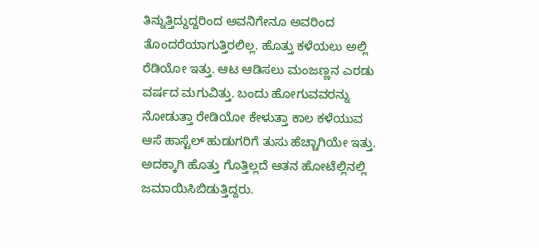ತಿನ್ನುತ್ತಿದ್ದುದ್ದರಿಂದ ಅವನಿಗೇನೂ ಅವರಿಂದ ತೊಂದರೆಯಾಗುತ್ತಿರಲಿಲ್ಲ. ಹೊತ್ತು ಕಳೆಯಲು ಅಲ್ಲಿ ರೆಡಿಯೋ ಇತ್ತು. ಆಟ ಆಡಿಸಲು ಮಂಜಣ್ಣನ ಎರಡು ವರ್ಷದ ಮಗುವಿತ್ತು. ಬಂದು ಹೋಗುವವರನ್ನು ನೋಡುತ್ತಾ ರೇಡಿಯೋ ಕೇಳುತ್ತಾ ಕಾಲ ಕಳೆಯುವ ಆಸೆ ಹಾಸ್ಟೆಲ್ ಹುಡುಗರಿಗೆ ತುಸು ಹೆಚ್ಚಾಗಿಯೇ ಇತ್ತು. ಅದಕ್ಕಾಗಿ ಹೊತ್ತು ಗೊತ್ತಿಲ್ಲದೆ ಆತನ ಹೋಟೆಲ್ಲಿನಲ್ಲಿ ಜಮಾಯಿಸಿಬಿಡುತ್ತಿದ್ದರು.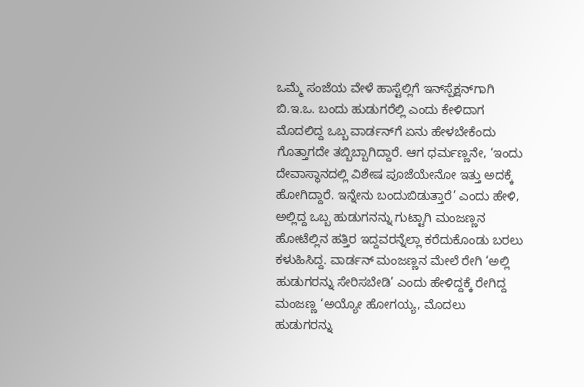ಒಮ್ಮೆ ಸಂಜೆಯ ವೇಳೆ ಹಾಸ್ಟೆಲ್ಲಿಗೆ ಇನ್‌ಸ್ಪೆಕ್ಷನ್‌ಗಾಗಿ ಬಿ.ಇ.ಒ. ಬಂದು ಹುಡುಗರೆಲ್ಲಿ ಎಂದು ಕೇಳಿದಾಗ ಮೊದಲಿದ್ದ ಒಬ್ಬ ವಾರ್ಡನ್‌ಗೆ ಏನು ಹೇಳಬೇಕೆಂದು ಗೊತ್ತಾಗದೇ ತಬ್ಬಿಬ್ಬಾಗಿದ್ದಾರೆ. ಆಗ ಧರ್ಮಣ್ಣನೇ, ‘ಇಂದು ದೇವಾಸ್ಥಾನದಲ್ಲಿ ವಿಶೇಷ ಪೂಜೆಯೇನೋ ಇತ್ತು ಅದಕ್ಕೆ ಹೋಗಿದ್ದಾರೆ. ಇನ್ನೇನು ಬಂದುಬಿಡುತ್ತಾರೆ’ ಎಂದು ಹೇಳಿ, ಅಲ್ಲಿದ್ದ ಒಬ್ಬ ಹುಡುಗನನ್ನು ಗುಟ್ಟಾಗಿ ಮಂಜಣ್ಣನ ಹೋಟೆಲ್ಲಿನ ಹತ್ತಿರ ಇದ್ದವರನ್ನೆಲ್ಲಾ ಕರೆದುಕೊಂಡು ಬರಲು ಕಳುಹಿಸಿದ್ದ. ವಾರ್ಡನ್ ಮಂಜಣ್ಣನ ಮೇಲೆ ರೇಗಿ ‘ಅಲ್ಲಿ ಹುಡುಗರನ್ನು ಸೇರಿಸಬೇಡಿ’ ಎಂದು ಹೇಳಿದ್ದಕ್ಕೆ ರೇಗಿದ್ದ ಮಂಜಣ್ಣ ‘ಅಯ್ಯೋ ಹೋಗಯ್ಯ, ಮೊದಲು ಹುಡುಗರನ್ನು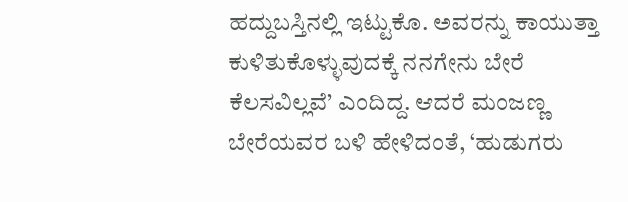ಹದ್ದುಬಸ್ತಿನಲ್ಲಿ ಇಟ್ಟುಕೊ. ಅವರನ್ನು ಕಾಯುತ್ತಾ ಕುಳಿತುಕೊಳ್ಳುವುದಕ್ಕೆ ನನಗೇನು ಬೇರೆ ಕೆಲಸವಿಲ್ಲವೆ’ ಎಂದಿದ್ದ. ಆದರೆ ಮಂಜಣ್ಣ ಬೇರೆಯವರ ಬಳಿ ಹೇಳಿದಂತೆ, ‘ಹುಡುಗರು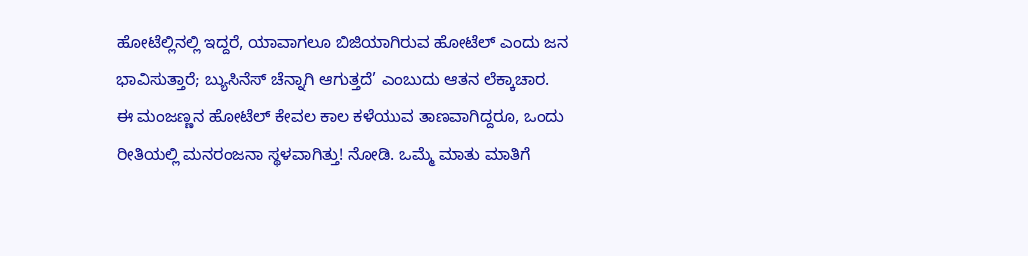ಹೋಟೆಲ್ಲಿನಲ್ಲಿ ಇದ್ದರೆ, ಯಾವಾಗಲೂ ಬಿಜಿಯಾಗಿರುವ ಹೋಟೆಲ್ ಎಂದು ಜನ ಭಾವಿಸುತ್ತಾರೆ; ಬ್ಯುಸಿನೆಸ್ ಚೆನ್ನಾಗಿ ಆಗುತ್ತದೆ’ ಎಂಬುದು ಆತನ ಲೆಕ್ಕಾಚಾರ.
ಈ ಮಂಜಣ್ಣನ ಹೋಟೆಲ್ ಕೇವಲ ಕಾಲ ಕಳೆಯುವ ತಾಣವಾಗಿದ್ದರೂ, ಒಂದು ರೀತಿಯಲ್ಲಿ ಮನರಂಜನಾ ಸ್ಥಳವಾಗಿತ್ತು! ನೋಡಿ. ಒಮ್ಮೆ ಮಾತು ಮಾತಿಗೆ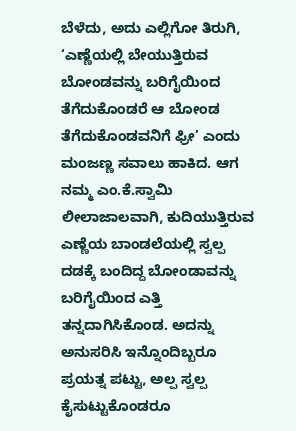ಬೆಳೆದು, ಅದು ಎಲ್ಲಿಗೋ ತಿರುಗಿ, ‘ಎಣ್ಣೆಯಲ್ಲಿ ಬೇಯುತ್ತಿರುವ ಬೋಂಡವನ್ನು ಬರಿಗೈಯಿಂದ ತೆಗೆದುಕೊಂಡರೆ ಆ ಬೋಂಡ ತೆಗೆದುಕೊಂಡವನಿಗೆ ಫ್ರೀ’ ಎಂದು ಮಂಜಣ್ಣ ಸವಾಲು ಹಾಕಿದ. ಆಗ ನಮ್ಮ ಎಂ.ಕೆ.ಸ್ವಾಮಿ ಲೀಲಾಜಾಲವಾಗಿ, ಕುದಿಯುತ್ತಿರುವ ಎಣ್ಣೆಯ ಬಾಂಡಲೆಯಲ್ಲಿ ಸ್ವಲ್ಪ ದಡಕ್ಕೆ ಬಂದಿದ್ದ ಬೋಂಡಾವನ್ನು ಬರಿಗೈಯಿಂದ ಎತ್ತಿ ತನ್ನದಾಗಿಸಿಕೊಂಡ. ಅದನ್ನು ಅನುಸರಿಸಿ ಇನ್ನೊಂದಿಬ್ಬರೂ ಪ್ರಯತ್ನ ಪಟ್ಟು, ಅಲ್ಪ ಸ್ವಲ್ಪ ಕೈಸುಟ್ಟುಕೊಂಡರೂ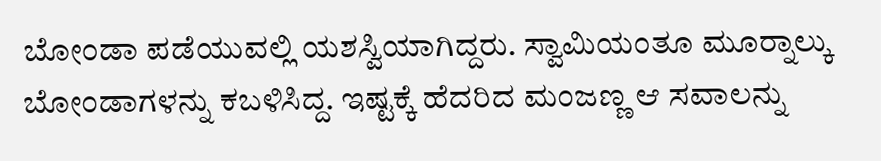ಬೋಂಡಾ ಪಡೆಯುವಲ್ಲಿ ಯಶಸ್ವಿಯಾಗಿದ್ದರು. ಸ್ವಾಮಿಯಂತೂ ಮೂರ‍್ನಾಲ್ಕು ಬೋಂಡಾಗಳನ್ನು ಕಬಳಿಸಿದ್ದ. ಇಷ್ಟಕ್ಕೆ ಹೆದರಿದ ಮಂಜಣ್ಣ ಆ ಸವಾಲನ್ನು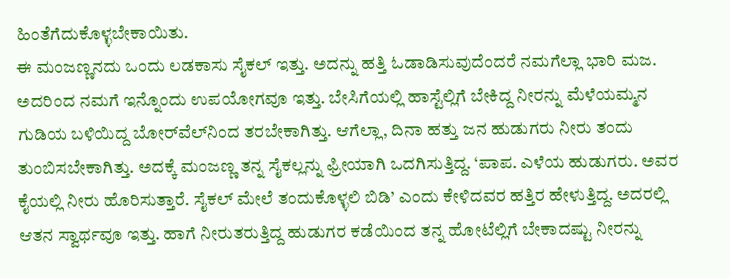ಹಿಂತೆಗೆದುಕೊಳ್ಳಬೇಕಾಯಿತು.
ಈ ಮಂಜಣ್ಣನದು ಒಂದು ಲಡಕಾಸು ಸೈಕಲ್ ಇತ್ತು. ಅದನ್ನು ಹತ್ತಿ ಓಡಾಡಿಸುವುದೆಂದರೆ ನಮಗೆಲ್ಲಾ ಭಾರಿ ಮಜ. ಅದರಿಂದ ನಮಗೆ ಇನ್ನೊಂದು ಉಪಯೋಗವೂ ಇತ್ತು. ಬೇಸಿಗೆಯಲ್ಲಿ ಹಾಸ್ಟೆಲ್ಲಿಗೆ ಬೇಕಿದ್ದ ನೀರನ್ನು ಮೆಳೆಯಮ್ಮನ ಗುಡಿಯ ಬಳಿಯಿದ್ದ ಬೋರ್‌ವೆಲ್‌ನಿಂದ ತರಬೇಕಾಗಿತ್ತು. ಆಗೆಲ್ಲಾ, ದಿನಾ ಹತ್ತು ಜನ ಹುಡುಗರು ನೀರು ತಂದು ತುಂಬಿಸಬೇಕಾಗಿತ್ತು. ಅದಕ್ಕೆ ಮಂಜಣ್ಣ ತನ್ನ ಸೈಕಲ್ಲನ್ನು ಫ್ರೀಯಾಗಿ ಒದಗಿಸುತ್ತಿದ್ದ. ‘ಪಾಪ. ಎಳೆಯ ಹುಡುಗರು. ಅವರ ಕೈಯಲ್ಲಿ ನೀರು ಹೊರಿಸುತ್ತಾರೆ. ಸೈಕಲ್ ಮೇಲೆ ತಂದುಕೊಳ್ಳಲಿ ಬಿಡಿ’ ಎಂದು ಕೇಳಿದವರ ಹತ್ತಿರ ಹೇಳುತ್ತಿದ್ದ. ಅದರಲ್ಲಿ ಆತನ ಸ್ವಾರ್ಥವೂ ಇತ್ತು. ಹಾಗೆ ನೀರುತರುತ್ತಿದ್ದ ಹುಡುಗರ ಕಡೆಯಿಂದ ತನ್ನ ಹೋಟೆಲ್ಲಿಗೆ ಬೇಕಾದಷ್ಟು ನೀರನ್ನು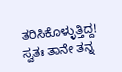ತರಿಸಿಕೊಳ್ಳುತ್ತಿದ್ದ! ಸ್ವತಃ ತಾನೇ ತನ್ನ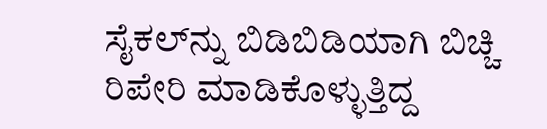ಸೈಕಲ್‌ನ್ನು ಬಿಡಿಬಿಡಿಯಾಗಿ ಬಿಚ್ಚಿ ರಿಪೇರಿ ಮಾಡಿಕೊಳ್ಳುತ್ತಿದ್ದ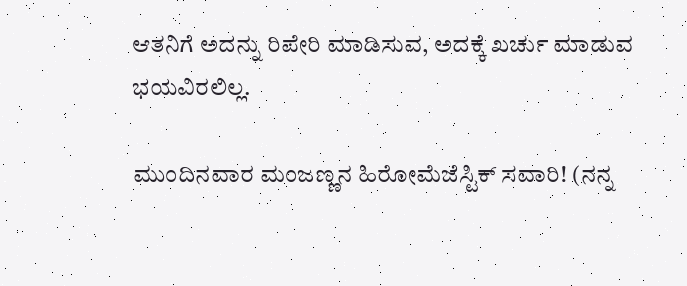ಆತನಿಗೆ ಅದನ್ನು ರಿಪೇರಿ ಮಾಡಿಸುವ, ಅದಕ್ಕೆ ಖರ್ಚು ಮಾಡುವ ಭಯವಿರಲಿಲ್ಲ.

ಮುಂದಿನವಾರ ಮಂಜಣ್ಣನ ಹಿರೋಮೆಜೆಸ್ಟಿಕ್ ಸವಾರಿ! (ನನ್ನ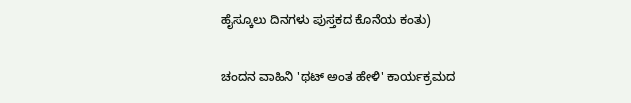ಹೈಸ್ಕೂಲು ದಿನಗಳು ಪುಸ್ತಕದ ಕೊನೆಯ ಕಂತು)

ಚಂದನ ವಾಹಿನಿ 'ಥಟ್ ಅಂತ ಹೇಳಿ' ಕಾರ್ಯಕ್ರಮದ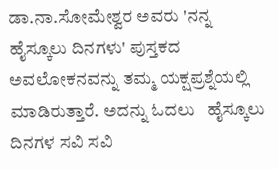ಡಾ.ನಾ.ಸೋಮೇಶ್ವರ ಅವರು 'ನನ್ನ ಹೈಸ್ಕೂಲು ದಿನಗಳು' ಪುಸ್ತಕದ ಅವಲೋಕನವನ್ನು ತಮ್ಮ ಯಕ್ಷಪ್ರಶ್ನೆಯಲ್ಲಿ ಮಾಡಿರುತ್ತಾರೆ. ಅದನ್ನು ಓದಲು   ಹೈಸ್ಕೂಲು ದಿನಗಳ ಸವಿ ಸವಿ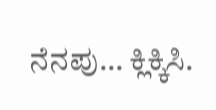ನೆನಪು… ಕ್ಲಿಕ್ಕಿಸಿ.